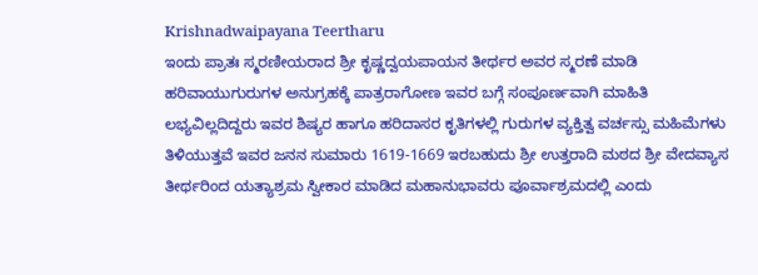Krishnadwaipayana Teertharu
ಇಂದು ಪ್ರಾತಃ ಸ್ಮರಣೀಯರಾದ ಶ್ರೀ ಕೃಷ್ಣದ್ವಯಪಾಯನ ತೀರ್ಥರ ಅವರ ಸ್ಮರಣೆ ಮಾಡಿ ಹರಿವಾಯುಗುರುಗಳ ಅನುಗ್ರಹಕ್ಕೆ ಪಾತ್ರರಾಗೋಣ ಇವರ ಬಗ್ಗೆ ಸಂಪೂರ್ಣವಾಗಿ ಮಾಹಿತಿ ಲಭ್ಯವಿಲ್ಲದಿದ್ದರು ಇವರ ಶಿಷ್ಯರ ಹಾಗೂ ಹರಿದಾಸರ ಕೃತಿಗಳಲ್ಲಿ ಗುರುಗಳ ವ್ಯಕ್ತಿತ್ವ ವರ್ಚಸ್ಸು ಮಹಿಮೆಗಳು ತಿಳಿಯುತ್ತವೆ ಇವರ ಜನನ ಸುಮಾರು 1619-1669 ಇರಬಹುದು ಶ್ರೀ ಉತ್ತರಾದಿ ಮಠದ ಶ್ರೀ ವೇದವ್ಯಾಸ ತೀರ್ಥರಿಂದ ಯತ್ಯಾಶ್ರಮ ಸ್ವೀಕಾರ ಮಾಡಿದ ಮಹಾನುಭಾವರು ಪೂರ್ವಾಶ್ರಮದಲ್ಲಿ ಎಂದು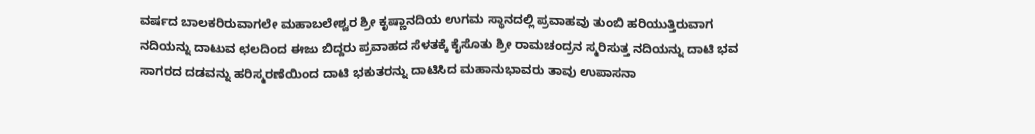ವರ್ಷದ ಬಾಲಕರಿರುವಾಗಲೇ ಮಹಾಬಲೇಶ್ವರ ಶ್ರೀ ಕೃಷ್ಣಾನದಿಯ ಉಗಮ ಸ್ಥಾನದಲ್ಲಿ ಪ್ರವಾಹವು ತುಂಬಿ ಹರಿಯುತ್ತಿರುವಾಗ ನದಿಯನ್ನು ದಾಟುವ ಛಲದಿಂದ ಈಜು ಬಿದ್ದರು ಪ್ರವಾಹದ ಸೆಳತಕ್ಕೆ ಕೈಸೊತು ಶ್ರೀ ರಾಮಚಂದ್ರನ ಸ್ಮರಿಸುತ್ತ ನದಿಯನ್ನು ದಾಟಿ ಭವ ಸಾಗರದ ದಡವನ್ನು ಹರಿಸ್ಮರಣೆಯಿಂದ ದಾಟಿ ಭಕುತರನ್ನು ದಾಟಿಸಿದ ಮಹಾನುಭಾವರು ತಾವು ಉಪಾಸನಾ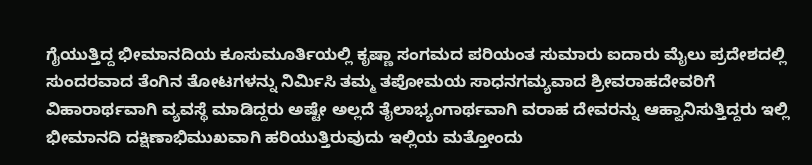ಗೈಯುತ್ತಿದ್ದ ಭೀಮಾನದಿಯ ಕೂಸುಮೂರ್ತಿಯಲ್ಲಿ ಕೃಷ್ಣಾ ಸಂಗಮದ ಪರಿಯಂತ ಸುಮಾರು ಐದಾರು ಮೈಲು ಪ್ರದೇಶದಲ್ಲಿ ಸುಂದರವಾದ ತೆಂಗಿನ ತೋಟಗಳನ್ನು ನಿರ್ಮಿಸಿ ತಮ್ಮ ತಪೋಮಯ ಸಾಧನಗಮ್ಯವಾದ ಶ್ರೀವರಾಹದೇವರಿಗೆ ವಿಹಾರಾರ್ಥವಾಗಿ ವ್ಯವಸ್ಥೆ ಮಾಡಿದ್ದರು ಅಷ್ಟೇ ಅಲ್ಲದೆ ತೈಲಾಭ್ಯಂಗಾರ್ಥವಾಗಿ ವರಾಹ ದೇವರನ್ನು ಆಹ್ವಾನಿಸುತ್ತಿದ್ದರು ಇಲ್ಲಿ ಭೀಮಾನದಿ ದಕ್ಷಿಣಾಭಿಮುಖವಾಗಿ ಹರಿಯುತ್ತಿರುವುದು ಇಲ್ಲಿಯ ಮತ್ತೋಂದು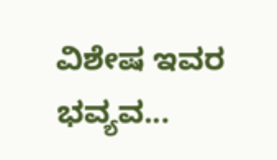ವಿಶೇಷ ಇವರ ಭವ್ಯವ...